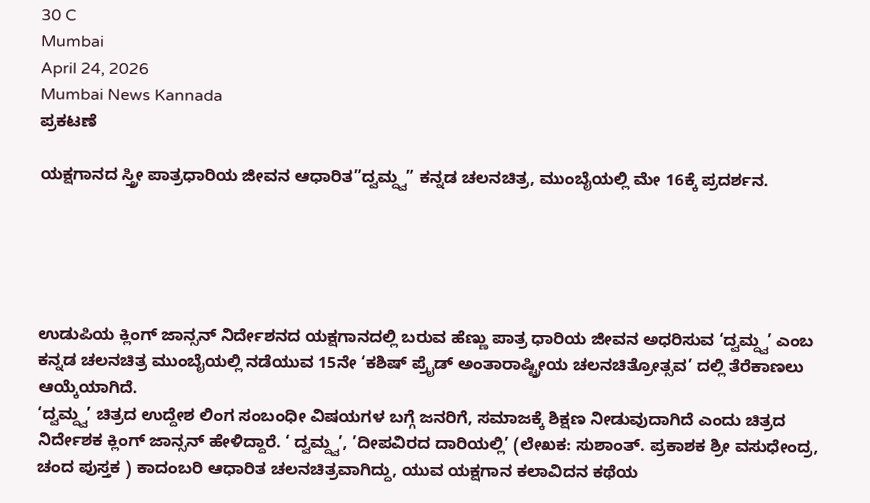30 C
Mumbai
April 24, 2026
Mumbai News Kannada
ಪ್ರಕಟಣೆ

ಯಕ್ಷಗಾನದ ಸ್ತ್ರೀ ಪಾತ್ರಧಾರಿಯ ಜೀವನ ಆಧಾರಿತ”ದ್ವಮ್ದ್ವ” ಕನ್ನಡ ಚಲನಚಿತ್ರ, ಮುಂಬೈಯಲ್ಲಿ ಮೇ 16ಕ್ಕೆ ಪ್ರದರ್ಶನ.





ಉಡುಪಿಯ ಕ್ಲಿಂಗ್ ಜಾನ್ಸನ್ ನಿರ್ದೇಶನದ ಯಕ್ಷಗಾನದಲ್ಲಿ ಬರುವ ಹೆಣ್ಣು ಪಾತ್ರ ಧಾರಿಯ ಜೀವನ ಅಧರಿಸುವ ‘ದ್ವಮ್ದ್ವ’ ಎಂಬ ಕನ್ನಡ ಚಲನಚಿತ್ರ ಮುಂಬೈಯಲ್ಲಿ ನಡೆಯುವ 15ನೇ ‘ಕಶಿಷ್ ಪ್ರೈಡ್ ಅಂತಾರಾಷ್ಟ್ರೀಯ ಚಲನಚಿತ್ರೋತ್ಸವ’ ದಲ್ಲಿ ತೆರೆಕಾಣಲು ಆಯ್ಕೆಯಾಗಿದೆ.
‘ದ್ವಮ್ದ್ವ’ ಚಿತ್ರದ ಉದ್ದೇಶ ಲಿಂಗ ಸಂಬಂಧೀ ವಿಷಯಗಳ ಬಗ್ಗೆ ಜನರಿಗೆ, ಸಮಾಜಕ್ಕೆ ಶಿಕ್ಷಣ ನೀಡುವುದಾಗಿದೆ ಎಂದು ಚಿತ್ರದ ನಿರ್ದೇಶಕ ಕ್ಲಿಂಗ್ ಜಾನ್ಸನ್ ಹೇಳಿದ್ದಾರೆ. ‘ ದ್ವಮ್ದ್ವ’, ’ದೀಪವಿರದ ದಾರಿಯಲ್ಲಿ’ (ಲೇಖಕ: ಸುಶಾಂತ್. ಪ್ರಕಾಶಕ ಶ್ರೀ ವಸುಧೇಂದ್ರ, ಚಂದ ಪುಸ್ತಕ ) ಕಾದಂಬರಿ ಆಧಾರಿತ ಚಲನಚಿತ್ರವಾಗಿದ್ದು, ಯುವ ಯಕ್ಷಗಾನ ಕಲಾವಿದನ ಕಥೆಯ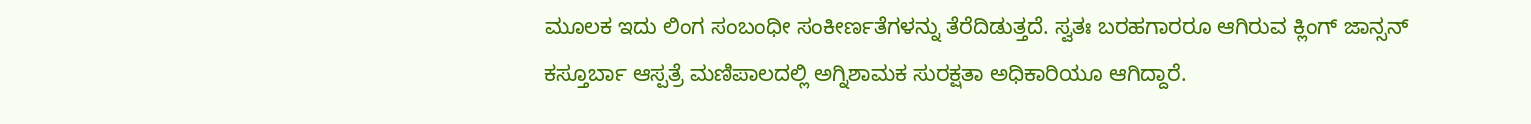ಮೂಲಕ ಇದು ಲಿಂಗ ಸಂಬಂಧೀ ಸಂಕೀರ್ಣತೆಗಳನ್ನು ತೆರೆದಿಡುತ್ತದೆ. ಸ್ವತಃ ಬರಹಗಾರರೂ ಆಗಿರುವ ಕ್ಲಿಂಗ್ ಜಾನ್ಸನ್ ಕಸ್ತೂರ್ಬಾ ಆಸ್ಪತ್ರೆ ಮಣಿಪಾಲದಲ್ಲಿ ಅಗ್ನಿಶಾಮಕ ಸುರಕ್ಷತಾ ಅಧಿಕಾರಿಯೂ ಆಗಿದ್ದಾರೆ.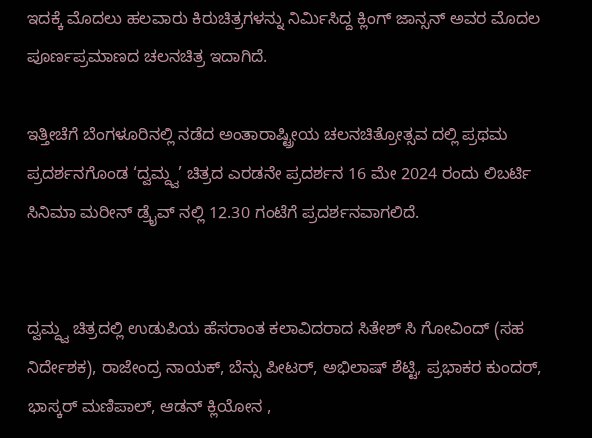ಇದಕ್ಕೆ ಮೊದಲು ಹಲವಾರು ಕಿರುಚಿತ್ರಗಳನ್ನು ನಿರ್ಮಿಸಿದ್ದ ಕ್ಲಿಂಗ್ ಜಾನ್ಸನ್ ಅವರ ಮೊದಲ ಪೂರ್ಣಪ್ರಮಾಣದ ಚಲನಚಿತ್ರ ಇದಾಗಿದೆ.

ಇತ್ತೀಚೆಗೆ ಬೆಂಗಳೂರಿನಲ್ಲಿ ನಡೆದ ಅಂತಾರಾಷ್ಟ್ರೀಯ ಚಲನಚಿತ್ರೋತ್ಸವ ದಲ್ಲಿ ಪ್ರಥಮ ಪ್ರದರ್ಶನಗೊಂಡ ‘ದ್ವಮ್ದ್ವ’ ಚಿತ್ರದ ಎರಡನೇ ಪ್ರದರ್ಶನ 16 ಮೇ 2024 ರಂದು ಲಿಬರ್ಟಿ ಸಿನಿಮಾ ಮರೀನ್ ಡ್ರೈವ್ ನಲ್ಲಿ 12.30 ಗಂಟೆಗೆ ಪ್ರದರ್ಶನವಾಗಲಿದೆ.


ದ್ವಮ್ದ್ವ ಚಿತ್ರದಲ್ಲಿ ಉಡುಪಿಯ ಹೆಸರಾಂತ ಕಲಾವಿದರಾದ ಸಿತೇಶ್ ಸಿ ಗೋವಿಂದ್ (ಸಹ ನಿರ್ದೇಶಕ), ರಾಜೇಂದ್ರ ನಾಯಕ್, ಬೆನ್ಸು ಪೀಟರ್, ಅಭಿಲಾಷ್ ಶೆಟ್ಟಿ, ಪ್ರಭಾಕರ ಕುಂದರ್, ಭಾಸ್ಕರ್ ಮಣಿಪಾಲ್, ಆಡನ್ ಕ್ಲಿಯೋನ ,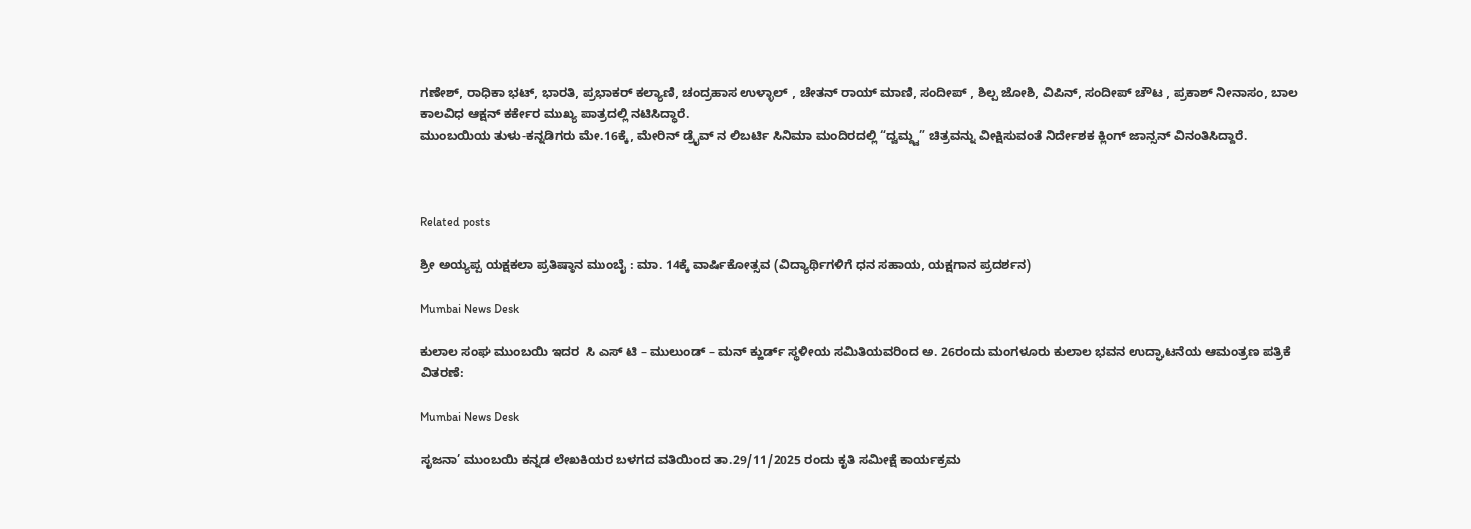ಗಣೇಶ್, ರಾಧಿಕಾ ಭಟ್, ಭಾರತಿ, ಪ್ರಭಾಕರ್ ಕಲ್ಯಾಣಿ, ಚಂದ್ರಹಾಸ ಉಳ್ಳಾಲ್ , ಚೇತನ್ ರಾಯ್ ಮಾಣಿ, ಸಂದೀಪ್ , ಶಿಲ್ಪ ಜೋಶಿ, ವಿಪಿನ್, ಸಂದೀಪ್ ಚೌಟ , ಪ್ರಕಾಶ್ ನೀನಾಸಂ, ಬಾಲ ಕಾಲವಿಧ ಆಕ್ಷನ್ ಕರ್ಕೇರ ಮುಖ್ಯ ಪಾತ್ರದಲ್ಲಿ ನಟಿಸಿದ್ಧಾರೆ.
ಮುಂಬಯಿಯ ತುಳು-ಕನ್ನಡಿಗರು ಮೇ.16ಕ್ಕೆ, ಮೇರಿನ್ ಡ್ರೈವ್ ನ ಲಿಬರ್ಟಿ ಸಿನಿಮಾ ಮಂದಿರದಲ್ಲಿ “ದ್ವಮ್ದ್ವ” ಚಿತ್ರವನ್ನು ವೀಕ್ಷಿಸುವಂತೆ ನಿರ್ದೇಶಕ ಕ್ಲಿಂಗ್ ಜಾನ್ಸನ್ ವಿನಂತಿಸಿದ್ದಾರೆ.



Related posts

ಶ್ರೀ ಅಯ್ಯಪ್ಪ ಯಕ್ಷಕಲಾ ಪ್ರತಿಷ್ಠಾನ ಮುಂಬೈ : ಮಾ. 14ಕ್ಕೆ ವಾರ್ಷಿಕೋತ್ಸವ (ವಿದ್ಯಾರ್ಥಿಗಳಿಗೆ ಧನ ಸಹಾಯ, ಯಕ್ಷಗಾನ ಪ್ರದರ್ಶನ)

Mumbai News Desk

ಕುಲಾಲ ಸಂಘ ಮುಂಬಯಿ ಇದರ  ಸಿ ಎಸ್ ಟಿ – ಮುಲುಂಡ್ – ಮನ್ ಕ್ಹುರ್ಡ್ ಸ್ಥಳೀಯ ಸಮಿತಿಯವರಿಂದ ಅ. 26ರಂದು ಮಂಗಳೂರು ಕುಲಾಲ ಭವನ ಉದ್ಘಾಟನೆಯ ಆಮಂತ್ರಣ ಪತ್ರಿಕೆ ವಿತರಣೆ:

Mumbai News Desk

ಸೃಜನಾ’ ಮುಂಬಯಿ ಕನ್ನಡ ಲೇಖಕಿಯರ ಬಳಗದ ವತಿಯಿಂದ ತಾ.29/11/2025 ರಂದು ಕೃತಿ ಸಮೀಕ್ಷೆ ಕಾರ್ಯಕ್ರಮ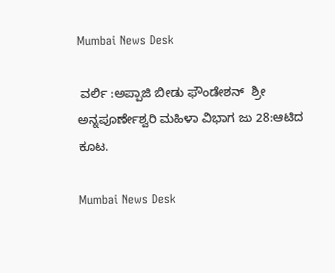Mumbai News Desk

 ವರ್ಲಿ :ಅಪ್ಪಾಜಿ ಬೀಡು ಫೌಂಡೇಶನ್  ಶ್ರೀ ಅನ್ನಪೂರ್ಣೇಶ್ವರಿ ಮಹಿಳಾ ವಿಭಾಗ ಜು 28:ಆಟಿದ ಕೂಟ.

Mumbai News Desk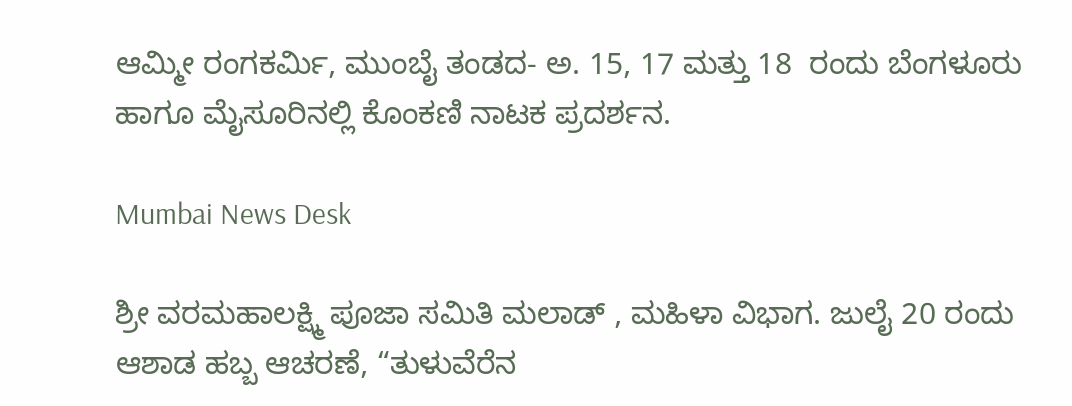ಆಮ್ಮೀ ರಂಗಕರ್ಮಿ, ಮುಂಬೈ ತಂಡದ- ಅ. 15, 17 ಮತ್ತು 18  ರಂದು ಬೆಂಗಳೂರು ಹಾಗೂ ಮೈಸೂರಿನಲ್ಲಿ ಕೊಂಕಣಿ ನಾಟಕ ಪ್ರದರ್ಶನ.

Mumbai News Desk

ಶ್ರೀ ವರಮಹಾಲಕ್ಷ್ಮಿ ಪೂಜಾ ಸಮಿತಿ ಮಲಾಡ್ , ಮಹಿಳಾ ವಿಭಾಗ. ಜುಲೈ 20 ರಂದು ಆಶಾಡ ಹಬ್ಬ ಆಚರಣೆ, “ತುಳುವೆರೆನ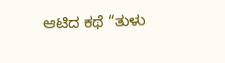ಆಟಿದ ಕಥೆ “ತುಳು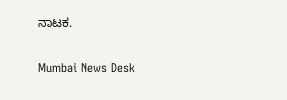ನಾಟಕ.

Mumbai News Desk